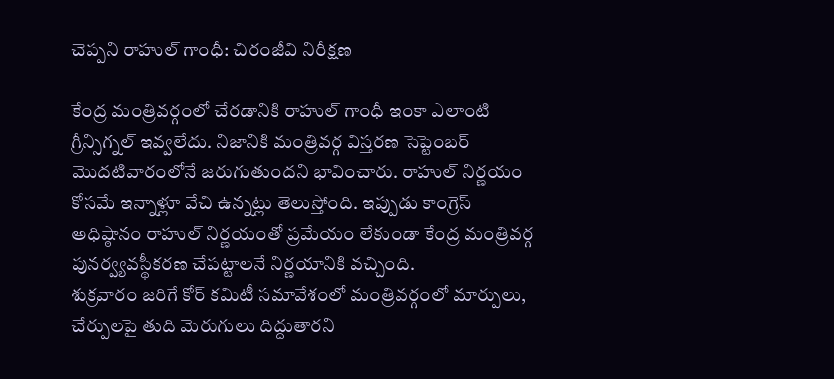చెప్పని రాహుల్ గాంధీ: చిరంజీవి నిరీక్షణ

కేంద్ర మంత్రివర్గంలో చేరడానికి రాహుల్ గాంధీ ఇంకా ఎలాంటి గ్రీన్సిగ్నల్ ఇవ్వలేదు. నిజానికి మంత్రివర్గ విస్తరణ సెప్టెంబర్ మొదటివారంలోనే జరుగుతుందని భావించారు. రాహుల్ నిర్ణయం కోసమే ఇన్నాళ్లూ వేచి ఉన్నట్లు తెలుస్తోంది. ఇప్పుడు కాంగ్రెస్ అధిష్ఠానం రాహుల్ నిర్ణయంతో ప్రమేయం లేకుండా కేంద్ర మంత్రివర్గ పునర్వ్యవస్థీకరణ చేపట్టాలనే నిర్ణయానికి వచ్చింది.
శుక్రవారం జరిగే కోర్ కమిటీ సమావేశంలో మంత్రివర్గంలో మార్పులు, చేర్పులపై తుది మెరుగులు దిద్దుతారని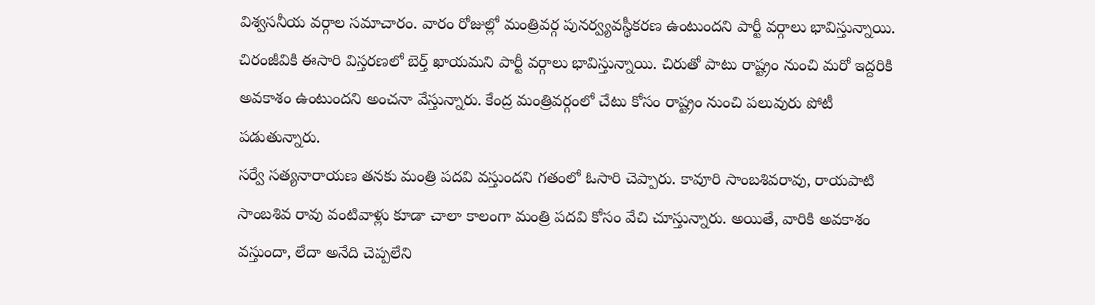విశ్వసనీయ వర్గాల సమాచారం. వారం రోజుల్లో మంత్రివర్గ పునర్వ్యవస్థీకరణ ఉంటుందని పార్టీ వర్గాలు భావిస్తున్నాయి. చిరంజీవికి ఈసారి విస్తరణలో బెర్త్ ఖాయమని పార్టీ వర్గాలు భావిస్తున్నాయి. చిరుతో పాటు రాష్ట్రం నుంచి మరో ఇద్దరికి అవకాశం ఉంటుందని అంచనా వేస్తున్నారు. కేంద్ర మంత్రివర్గంలో చేటు కోసం రాష్ట్రం నుంచి పలువురు పోటీ పడుతున్నారు.
సర్వే సత్యనారాయణ తనకు మంత్రి పదవి వస్తుందని గతంలో ఓసారి చెప్పారు. కావూరి సాంబశివరావు, రాయపాటి సాంబశివ రావు వంటివాళ్లు కూడా చాలా కాలంగా మంత్రి పదవి కోసం వేచి చూస్తున్నారు. అయితే, వారికి అవకాశం వస్తుందా, లేదా అనేది చెప్పలేని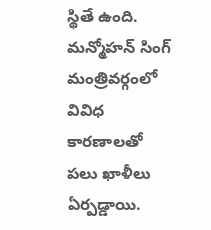స్థితే ఉంది. మన్మోహన్ సింగ్ మంత్రివర్గంలో వివిధ కారణాలతో పలు ఖాళీలు ఏర్పడ్డాయి.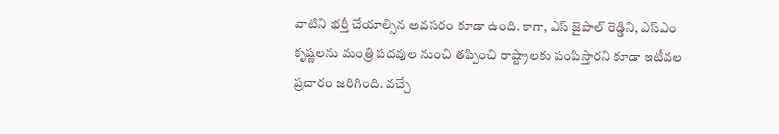వాటిని భర్తీ చేయాల్సిన అవసరం కూడా ఉంది. కాగా, ఎస్ జైపాల్ రెడ్డిని, ఎస్ఎం కృష్ణలను మంత్రి పదవుల నుంచి తప్పించి రాష్ట్రాలకు పంపిస్తారని కూడా ఇటీవల ప్రచారం జరిగింది. వచ్చే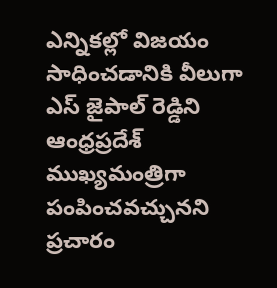ఎన్నికల్లో విజయం సాధించడానికి వీలుగా ఎస్ జైపాల్ రెడ్డిని ఆంధ్రప్రదేశ్ ముఖ్యమంత్రిగా పంపించవచ్చునని ప్రచారం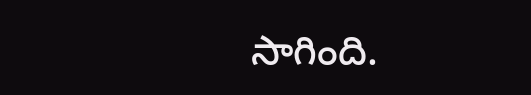సాగింది.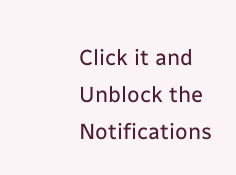Click it and Unblock the Notifications